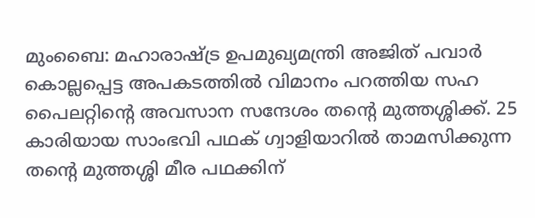മുംബൈ: മഹാരാഷ്ട്ര ഉപമുഖ്യമന്ത്രി അജിത് പവാർ കൊല്ലപ്പെട്ട അപകടത്തിൽ വിമാനം പറത്തിയ സഹ പൈലറ്റിന്റെ അവസാന സന്ദേശം തന്റെ മുത്തശ്ശിക്ക്. 25 കാരിയായ സാംഭവി പഥക് ഗ്വാളിയാറിൽ താമസിക്കുന്ന തന്റെ മുത്തശ്ശി മീര പഥക്കിന്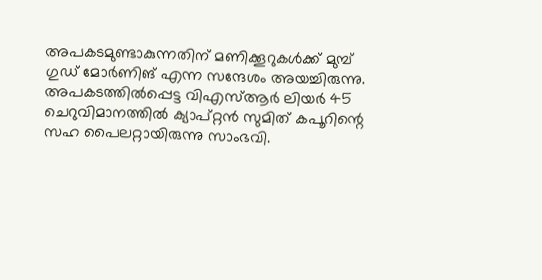അപകടമുണ്ടാകുന്നതിന് മണിക്കൂറുകൾക്ക് മുമ്പ് ഗുഡ് മോർണിങ് എന്ന സന്ദേശം അയച്ചിരുന്നു.
അപകടത്തിൽപ്പെട്ട വിഎസ്ആർ ലിയർ 45 ചെറുവിമാനത്തിൽ ക്യാപ്റ്റൻ സുമിത് കപൂറിന്റെ സഹ പൈലറ്റായിരുന്നു സാംഭവി.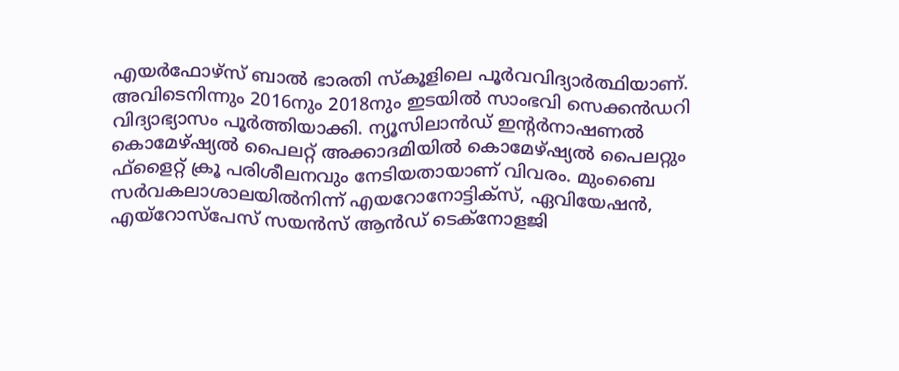എയർഫോഴ്സ് ബാൽ ഭാരതി സ്കൂളിലെ പൂർവവിദ്യാർത്ഥിയാണ്. അവിടെനിന്നും 2016നും 2018നും ഇടയിൽ സാംഭവി സെക്കൻഡറി വിദ്യാഭ്യാസം പൂർത്തിയാക്കി. ന്യൂസിലാൻഡ് ഇന്റർനാഷണൽ കൊമേഴ്ഷ്യൽ പൈലറ്റ് അക്കാദമിയിൽ കൊമേഴ്ഷ്യൽ പൈലറ്റും ഫ്ളൈറ്റ് ക്രൂ പരിശീലനവും നേടിയതായാണ് വിവരം. മുംബൈ സർവകലാശാലയിൽനിന്ന് എയറോനോട്ടിക്സ്, ഏവിയേഷൻ, എയ്റോസ്പേസ് സയൻസ് ആൻഡ് ടെക്നോളജി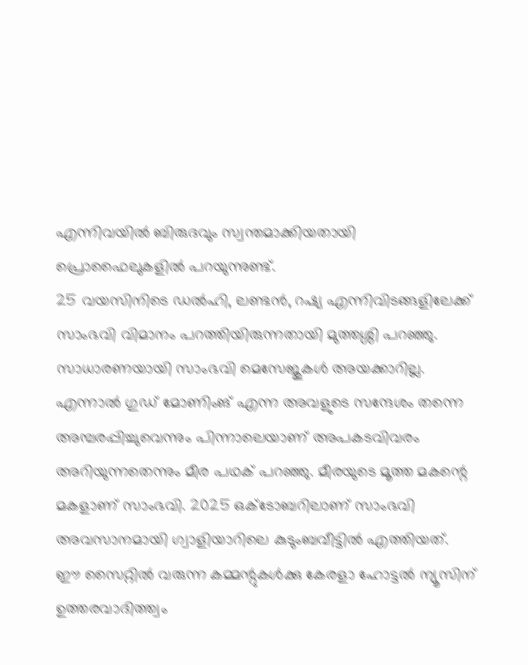എന്നിവയിൽ ബിരുദവും സ്വന്തമാക്കിയതായി പ്രൊഫൈലുകളിൽ പറയുന്നുണ്ട്.
25 വയസിനിടെ ഡൽഹി, ലണ്ടൻ, റഷ്യ എന്നിവിടങ്ങളിലേക്ക് സാംഭവി വിമാനം പറത്തിയിരുന്നതായി മുത്തശ്ശി പറഞ്ഞു. സാധാരണയായി സാംഭവി മെസേജുകൾ അയക്കാറില്ല. എന്നാൽ ഗുഡ് മോണിംങ് എന്ന അവളുടെ സന്ദേശം തന്നെ അമ്പരപ്പിച്ചുവെന്നും പിന്നാലെയാണ് അപകടവിവരം അറിയുന്നതെന്നും മീര പഥക് പറഞ്ഞു. മീരയുടെ മൂത്ത മകന്റെ മകളാണ് സാംഭവി. 2025 ഒക്ടോബറിലാണ് സാംഭവി അവസാനമായി ഗ്വാളിയാറിലെ കുടുംബവീട്ടിൽ എത്തിയത്.
ഈ സൈറ്റിൽ വരുന്ന കമ്മന്റുകൾക്കു കേരളാ ഹോട്ടൽ ന്യൂസിന് ഉത്തരവാദിത്ത്വം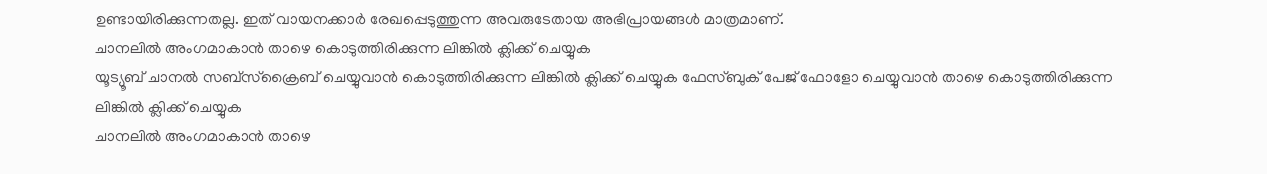ഉണ്ടായിരിക്കുന്നതല്ല. ഇത് വായനക്കാർ രേഖപ്പെടുത്തുന്ന അവരുടേതായ അഭിപ്രായങ്ങൾ മാത്രമാണ്.
ചാനലിൽ അംഗമാകാൻ താഴെ കൊടുത്തിരിക്കുന്ന ലിങ്കിൽ ക്ലിക്ക് ചെയ്യുക
യൂട്യൂബ് ചാനൽ സബ്സ്ക്രൈബ് ചെയ്യുവാൻ കൊടുത്തിരിക്കുന്ന ലിങ്കിൽ ക്ലിക്ക് ചെയ്യുക ഫേസ്ബുക് പേജ് ഫോളോ ചെയ്യുവാൻ താഴെ കൊടുത്തിരിക്കുന്ന ലിങ്കിൽ ക്ലിക്ക് ചെയ്യുക
ചാനലിൽ അംഗമാകാൻ താഴെ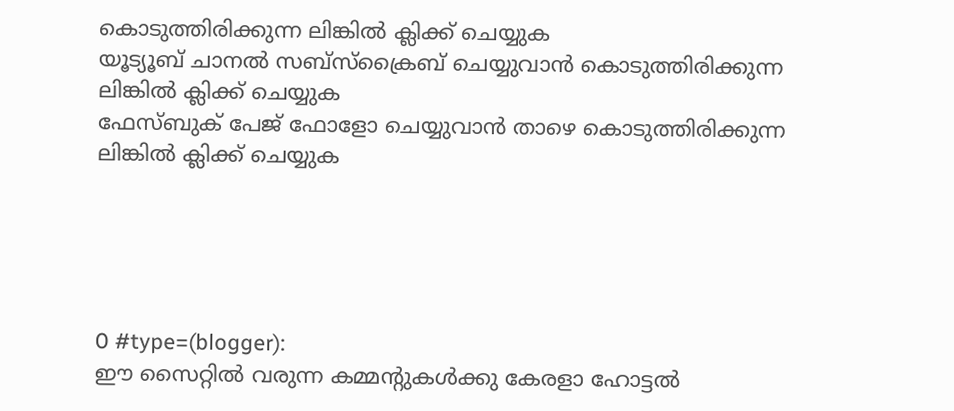കൊടുത്തിരിക്കുന്ന ലിങ്കിൽ ക്ലിക്ക് ചെയ്യുക
യൂട്യൂബ് ചാനൽ സബ്സ്ക്രൈബ് ചെയ്യുവാൻ കൊടുത്തിരിക്കുന്ന ലിങ്കിൽ ക്ലിക്ക് ചെയ്യുക
ഫേസ്ബുക് പേജ് ഫോളോ ചെയ്യുവാൻ താഴെ കൊടുത്തിരിക്കുന്ന ലിങ്കിൽ ക്ലിക്ക് ചെയ്യുക





0 #type=(blogger):
ഈ സൈറ്റിൽ വരുന്ന കമ്മന്റുകൾക്കു കേരളാ ഹോട്ടൽ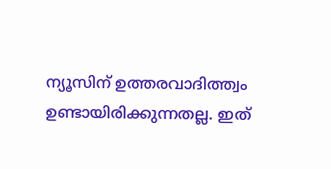ന്യൂസിന് ഉത്തരവാദിത്ത്വം ഉണ്ടായിരിക്കുന്നതല്ല. ഇത്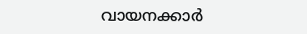വായനക്കാർ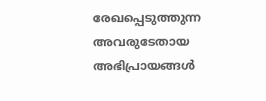രേഖപ്പെടുത്തുന്ന അവരുടേതായ അഭിപ്രായങ്ങൾ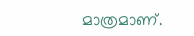മാത്രമാണ്.